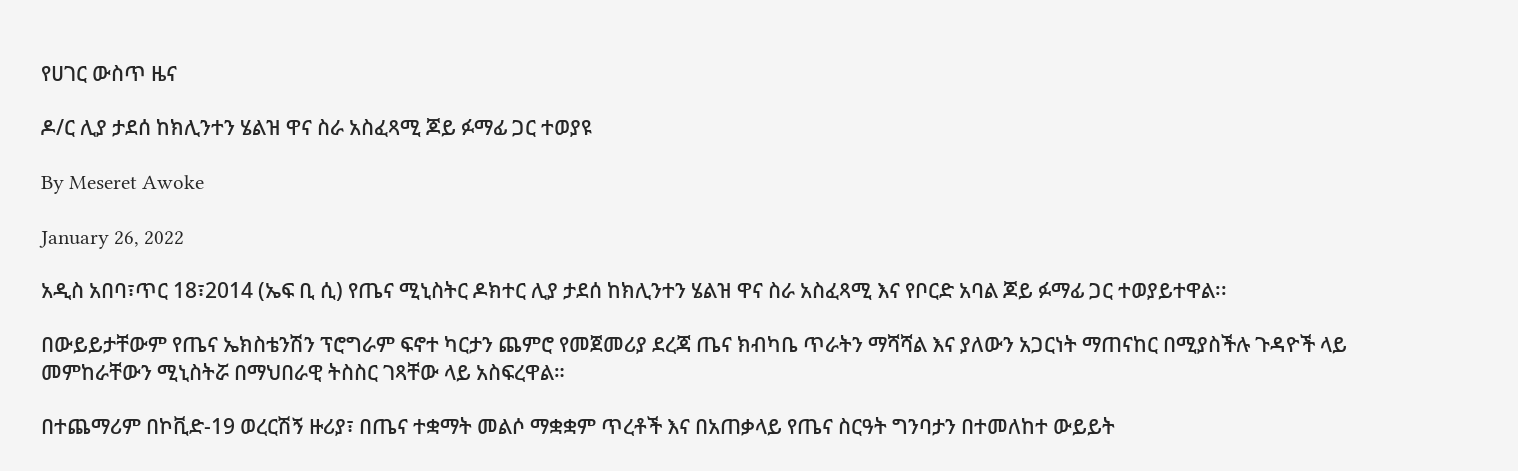የሀገር ውስጥ ዜና

ዶ/ር ሊያ ታደሰ ከክሊንተን ሄልዝ ዋና ስራ አስፈጻሚ ጆይ ፉማፊ ጋር ተወያዩ

By Meseret Awoke

January 26, 2022

አዲስ አበባ፣ጥር 18፣2014 (ኤፍ ቢ ሲ) የጤና ሚኒስትር ዶክተር ሊያ ታደሰ ከክሊንተን ሄልዝ ዋና ስራ አስፈጻሚ እና የቦርድ አባል ጆይ ፉማፊ ጋር ተወያይተዋል፡፡

በውይይታቸውም የጤና ኤክስቴንሽን ፕሮግራም ፍኖተ ካርታን ጨምሮ የመጀመሪያ ደረጃ ጤና ክብካቤ ጥራትን ማሻሻል እና ያለውን አጋርነት ማጠናከር በሚያስችሉ ጉዳዮች ላይ መምከራቸውን ሚኒስትሯ በማህበራዊ ትስስር ገጻቸው ላይ አስፍረዋል።

በተጨማሪም በኮቪድ-19 ወረርሽኝ ዙሪያ፣ በጤና ተቋማት መልሶ ማቋቋም ጥረቶች እና በአጠቃላይ የጤና ስርዓት ግንባታን በተመለከተ ውይይት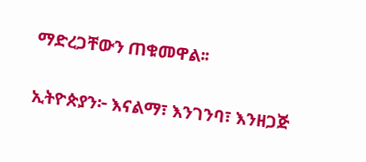ማድረጋቸውን ጠቁመዋል፡፡

ኢትዮጵያን፦ እናልማ፣ እንገንባ፣ እንዘጋጅ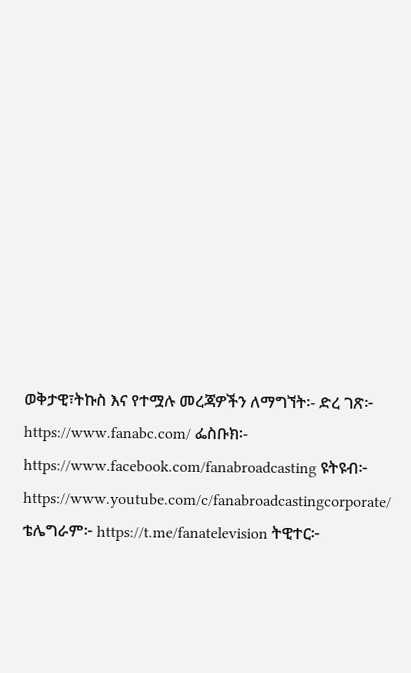ወቅታዊ፣ትኩስ እና የተሟሉ መረጃዎችን ለማግኘት፡- ድረ ገጽ፦ https://www.fanabc.com/ ፌስቡክ፡- https://www.facebook.com/fanabroadcasting ዩትዩብ፦ https://www.youtube.com/c/fanabroadcastingcorporate/ ቴሌግራም፦ https://t.me/fanatelevision ትዊተር፦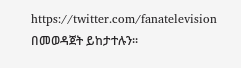https://twitter.com/fanatelevision በመወዳጀት ይከታተሉን፡፡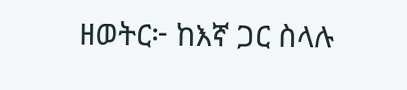ዘወትር፦ ከእኛ ጋር ስላሉ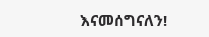እናመሰግናለን!